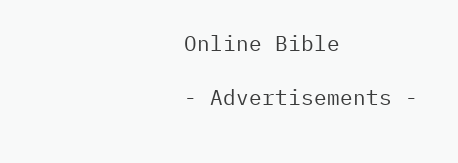Online Bible

- Advertisements -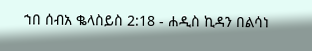ኀበ ሰብአ ቈላስይስ 2:18 - ሐዲስ ኪዳን በልሳነ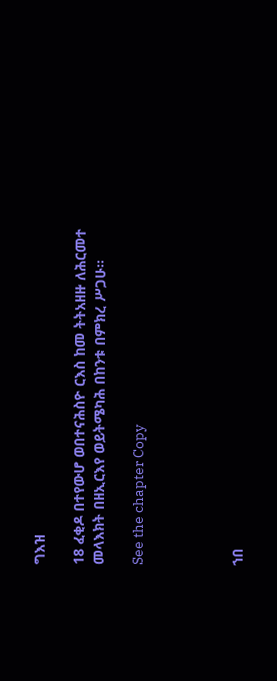ግእዝ

18 ፈቂዶ በተየውሆ ወበተናሕስዮ ርእስ ከመ ትትአዘዙ ለሕርመተ መላእክት በዘኢርእየ ወይትሜካሕ በከንቱ በምክረ ሥጋሁ።

See the chapter Copy




ኀበ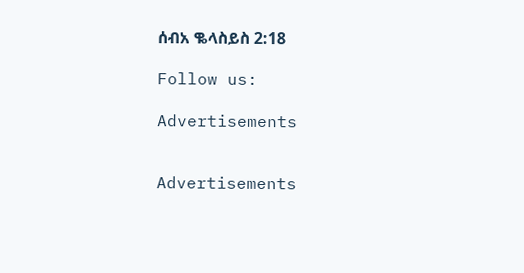ሰብአ ቈላስይስ 2:18

Follow us:

Advertisements


Advertisements